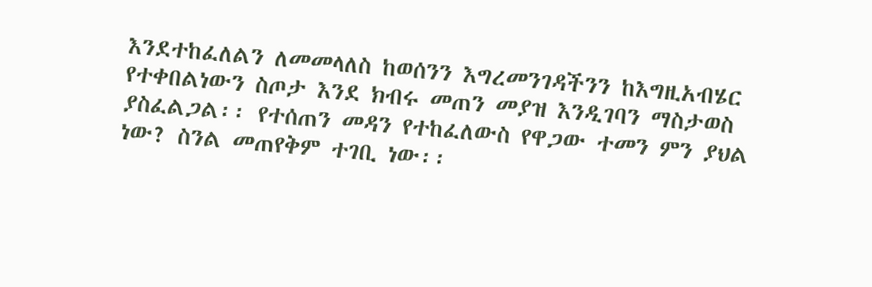እንደተከፈለልን ለመመላለስ ከወሰንን እግረመንገዳችንን ከእግዚአብሄር የተቀበልነውን ስጦታ እንደ ክብሩ መጠን መያዝ እንዲገባን ማስታወስ ያስፈልጋል፡፡ የተሰጠን መዳን የተከፈለውስ የዋጋው ተመን ምን ያህል ነው? ስንል መጠየቅም ተገቢ ነው፡፡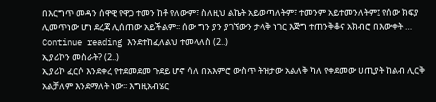በእርግጥ መዳን ሰዋዊ የዋጋ ተመን ከቶ የለውም፣ ስለዚህ ልኬት አይወጣለትም፣ ተመንም አይተመንለትም፤ የሰው ክፍያ ሊመጥነው ሆነ ደረጃ ሊሰጠው አይችልም፡፡ ሰው ግን ያን ያገኘውን ታላቅ ነገር እጅግ ተጠንቅቆና አክብሮ በእውቀት …
Continue reading እንደተከፈለልህ ተመላለስ (2..)
ኢያሪኮን መስራት? (2..)
ኢያሪኮ ፈርሶ እንደቀረ የተደመደመ ጉደይ ሆኖ ሳለ በአእምሮ ውስጥ ትዝታው አልለቅ ካለ የቀደመው ሀጢያት ከልብ ሊርቅ አልቻለም እንደማለት ነው፡፡ እግዚአብሄር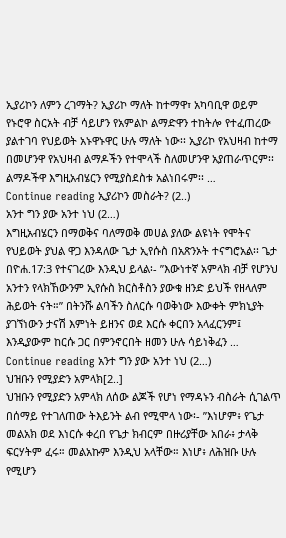ኢያሪኮን ለምን ረገማት? ኢያሪኮ ማለት ከተማዋ፣ አካባቢዋ ወይም የኑሮዋ ስርአት ብቻ ሳይሆን የአምልኮ ልማድዋን ተከትሎ የተፈጠረው ያልተገባ የህይወት አኑዋኑዋር ሁሉ ማለት ነው፡፡ ኢያሪኮ የአህዛብ ከተማ በመሆንዋ የአህዛብ ልማዶችን የተሞላች ስለመሆንዋ አያጠራጥርም፡፡ ልማዶችዋ እግዚአብሄርን የሚያስደስቱ አልነበሩም፡፡ …
Continue reading ኢያሪኮን መስራት? (2..)
አንተ ግን ያው አንተ ነህ (2…)
እግዚአብሄርን በማወቅና ባለማወቅ መሀል ያለው ልዩነት የሞትና የህይወት ያህል ዋጋ እንዳለው ጌታ ኢየሱስ በአጽንኦት ተናግሮአል፡፡ ጌታ በዮሐ.17:3 የተናገረው እንዲህ ይላል፡- ”እውነተኛ አምላክ ብቻ የሆንህ አንተን የላክኸውንም ኢየሱስ ክርስቶስን ያውቁ ዘንድ ይህች የዘላለም ሕይወት ናት።” በትንሹ ልባችን ስለርሱ ባወቅነው እውቀት ምክኒያት ያገኘነውን ታናሽ እምነት ይዘንና ወደ እርሱ ቀርበን አላፈርንም፤ እንዲያውም ከርሱ ጋር በምንኖርበት ዘመን ሁሉ ሳይነቅፈን …
Continue reading አንተ ግን ያው አንተ ነህ (2…)
ህዝቡን የሚያድን አምላክ[2..]
ህዝቡን የሚያድን አምላክ ለሰው ልጆች የሆነ የማዳኑን ብስራት ሲገልጥ በሰማይ የተገለጠው ትእይንት ልብ የሚሞላ ነው፡- ”እነሆም፥ የጌታ መልአክ ወደ እነርሱ ቀረበ የጌታ ክብርም በዙሪያቸው አበራ፥ ታላቅ ፍርሃትም ፈሩ። መልአኩም እንዲህ አላቸው። እነሆ፥ ለሕዝቡ ሁሉ የሚሆን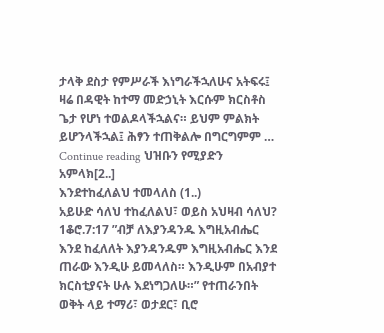ታላቅ ደስታ የምሥራች እነግራችኋለሁና አትፍሩ፤ ዛሬ በዳዊት ከተማ መድኃኒት እርሱም ክርስቶስ ጌታ የሆነ ተወልዶላችኋልና። ይህም ምልክት ይሆንላችኋል፤ ሕፃን ተጠቅልሎ በግርግምም …
Continue reading ህዝቡን የሚያድን አምላክ[2..]
እንደተከፈለልህ ተመላለስ (1..)
አይሁድ ሳለህ ተከፈለልህ፣ ወይስ አህዛብ ሳለህ? 1ቆሮ.7:17 ”ብቻ ለእያንዳንዱ እግዚአብሔር እንደ ከፈለለት እያንዳንዱም እግዚአብሔር እንደ ጠራው እንዲሁ ይመላለስ። እንዲሁም በአብያተ ክርስቲያናት ሁሉ እደነግጋለሁ።” የተጠራንበት ወቅት ላይ ተማሪ፣ ወታደር፣ ቢሮ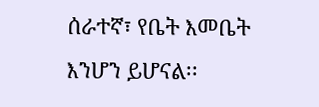ሰራተኛ፣ የቤት እመቤት እንሆን ይሆናል፡፡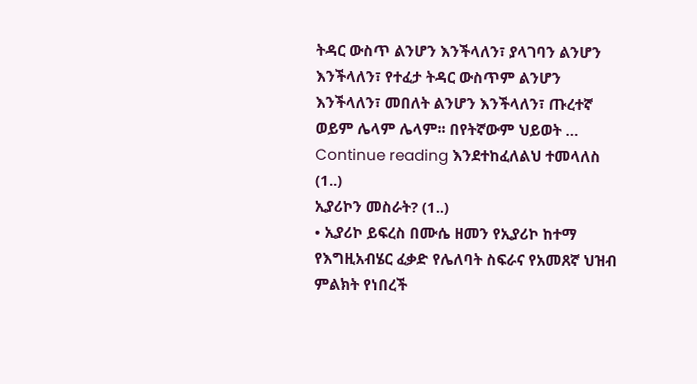ትዳር ውስጥ ልንሆን እንችላለን፣ ያላገባን ልንሆን እንችላለን፣ የተፈታ ትዳር ውስጥም ልንሆን እንችላለን፣ መበለት ልንሆን እንችላለን፣ ጡረተኛ ወይም ሌላም ሌላም፡፡ በየትኛውም ህይወት …
Continue reading እንደተከፈለልህ ተመላለስ (1..)
ኢያሪኮን መስራት? (1..)
• ኢያሪኮ ይፍረስ በሙሴ ዘመን የኢያሪኮ ከተማ የእግዚአብሄር ፈቃድ የሌለባት ስፍራና የአመጸኛ ህዝብ ምልክት የነበረች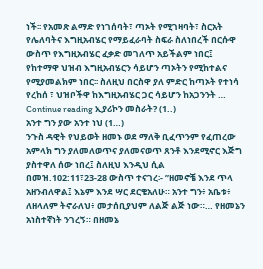ነች፡፡ የአመጽ ልማድ የነገሰባት፣ ጣኦት የሚገዛባት፣ ስርአት የሌለባትና እግዚአብሄር የማይፈራባት ስፍራ ስለነበረች በርሱዋ ውስጥ የእግዚአብሄር ፈቃድ መገለጥ አይችልም ነበር፤ የከተማዋ ህዝብ እግዚአብሄርን ሳይሆን ጣኦትን የሚከተልና የሚያመልክም ነበር፡፡ ስለዚህ በርስዋ ያለ ምድር ከጣኦት የተነሳ የረከሰ ፣ ህዝቦችዋ ከእግዚአብሄር ጋር ሳይሆን ከአጋንንት …
Continue reading ኢያሪኮን መስራት? (1..)
አንተ ግን ያው አንተ ነህ (1…)
ንጉስ ዳዊት የህይወት ዘመኑ ወደ ማለቅ ቢፈጥንም የፈጠረው አምላክ ግን ያለመለወጥና ያለመናወጥ ጸንቶ እንደሚኖር እጅግ ያስተዋለ ሰው ነበረ፤ ስለዚህ እንዲህ ሲል በመዝ.102:11፣23-28 ውስጥ ተናገረ፡- ”ዘመኖቼ እንደ ጥላ አዘንብለዋል፤ እኔም እንደ ሣር ደርቄአለሁ። አንተ ግን፥ አቤቱ፥ ለዘላለም ትኖራለህ፥ መታሰቢያህም ለልጅ ልጅ ነው።… የዘመኔን አነስተኛነት ንገረኝ። በዘመኔ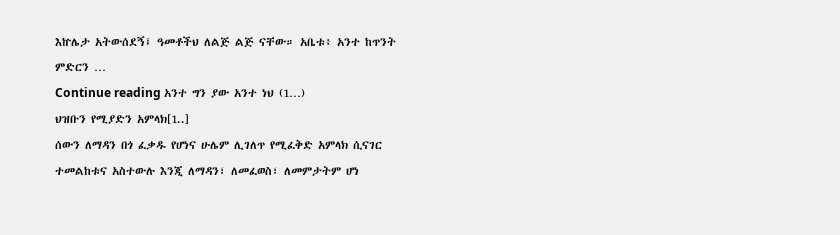እኵሌታ አትውሰደኝ፤ ዓመቶችህ ለልጅ ልጅ ናቸው። አቤቱ፥ አንተ ከጥንት ምድርን …
Continue reading አንተ ግን ያው አንተ ነህ (1…)
ህዝቡን የሚያድን አምላክ[1..]
ሰውን ለማዳን በጎ ፈቃዱ የሆነና ሁሌም ሊገለጥ የሚፈቅድ አምላክ ሲናገር ተመልከቱና አስተውሉ እንጂ ለማዳን፣ ለመፈወስ፣ ለመምታትም ሆነ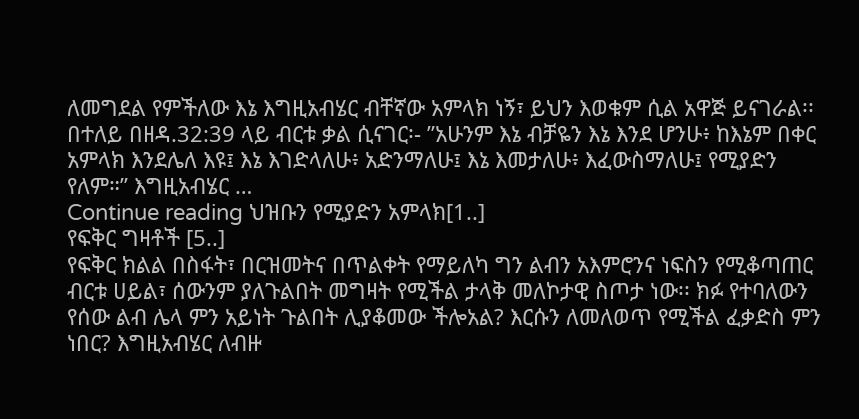ለመግደል የምችለው እኔ እግዚአብሄር ብቸኛው አምላክ ነኝ፣ ይህን እወቁም ሲል አዋጅ ይናገራል፡፡ በተለይ በዘዳ.32:39 ላይ ብርቱ ቃል ሲናገር፡- ”አሁንም እኔ ብቻዬን እኔ እንደ ሆንሁ፥ ከእኔም በቀር አምላክ እንደሌለ እዩ፤ እኔ እገድላለሁ፥ አድንማለሁ፤ እኔ እመታለሁ፥ እፈውስማለሁ፤ የሚያድን የለም።” እግዚአብሄር …
Continue reading ህዝቡን የሚያድን አምላክ[1..]
የፍቅር ግዛቶች [5..]
የፍቅር ክልል በስፋት፣ በርዝመትና በጥልቀት የማይለካ ግን ልብን አእምሮንና ነፍስን የሚቆጣጠር ብርቱ ሀይል፣ ሰውንም ያለጉልበት መግዛት የሚችል ታላቅ መለኮታዊ ስጦታ ነው፡፡ ክፉ የተባለውን የሰው ልብ ሌላ ምን አይነት ጉልበት ሊያቆመው ችሎአል? እርሱን ለመለወጥ የሚችል ፈቃድስ ምን ነበር? እግዚአብሄር ለብዙ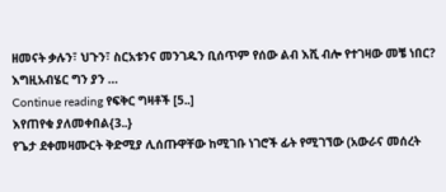ዘመናት ቃሉን፣ ህጉን፣ ስርአቱንና መንገዱን ቢሰጥም የሰው ልብ እሺ ብሎ የተገዛው መቼ ነበር? እግዚአብሄር ግን ያን …
Continue reading የፍቅር ግዛቶች [5..]
እየጠየቁ ያለመቀበል{3..}
የጌታ ደቀመዛሙርት ቅድሚያ ሊሰጡዋቸው ከሚገቡ ነገሮች ፊት የሚገኘው (አውራና መሰረት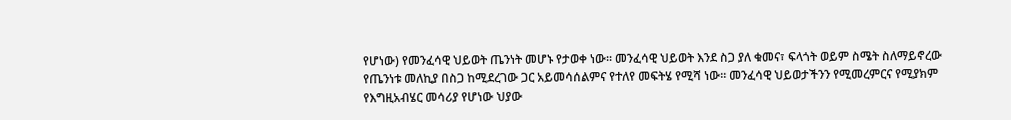የሆነው) የመንፈሳዊ ህይወት ጤንነት መሆኑ የታወቀ ነው፡፡ መንፈሳዊ ህይወት እንደ ስጋ ያለ ቁመና፣ ፍላጎት ወይም ስሜት ስለማይኖረው የጤንነቱ መለኪያ በስጋ ከሚደረገው ጋር አይመሳሰልምና የተለየ መፍትሄ የሚሻ ነው፡፡ መንፈሳዊ ህይወታችንን የሚመረምርና የሚያክም የእግዚአብሄር መሳሪያ የሆነው ህያው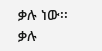ቃሉ ነው፡፡ ቃሉ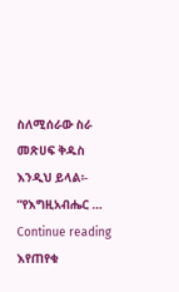ስለሚሰራው ስራ መጽሀፍ ቅዱስ እንዲህ ይላል፡- ”የእግዚአብሔር …
Continue reading እየጠየቁ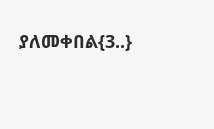ያለመቀበል{3..}